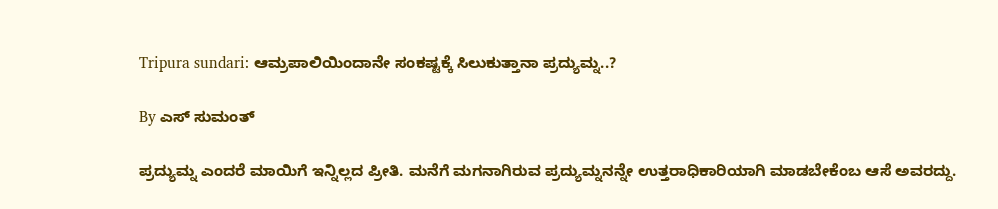Tripura sundari: ಆಮ್ರಪಾಲಿಯಿಂದಾನೇ ಸಂಕಷ್ಟಕ್ಕೆ ಸಿಲುಕುತ್ತಾನಾ ಪ್ರದ್ಯುಮ್ನ..?

By ಎಸ್ ಸುಮಂತ್

ಪ್ರದ್ಯುಮ್ನ ಎಂದರೆ ಮಾಯಿಗೆ ಇನ್ನಿಲ್ಲದ ಪ್ರೀತಿ. ಮನೆಗೆ ಮಗನಾಗಿರುವ ಪ್ರದ್ಯುಮ್ನನನ್ನೇ ಉತ್ತರಾಧಿಕಾರಿಯಾಗಿ ಮಾಡಬೇಕೆಂಬ ಆಸೆ ಅವರದ್ದು.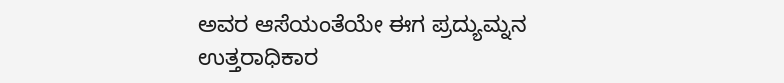ಅವರ ಆಸೆಯಂತೆಯೇ ಈಗ ಪ್ರದ್ಯುಮ್ನನ ಉತ್ತರಾಧಿಕಾರ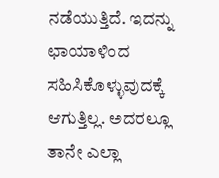ನಡೆಯುತ್ತಿದೆ. ಇದನ್ನು ಛಾಯಾಳಿಂದ ಸಹಿಸಿಕೊಳ್ಳುವುದಕ್ಕೆ ಆಗುತ್ತಿಲ್ಲ. ಅದರಲ್ಲೂ ತಾನೇ ಎಲ್ಲಾ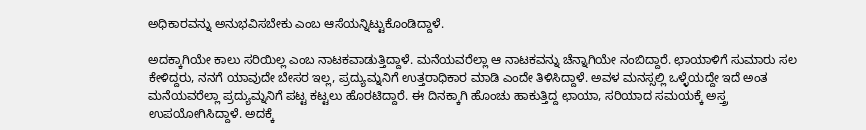ಅಧಿಕಾರವನ್ನು ಅನುಭವಿಸಬೇಕು ಎಂಬ ಆಸೆಯನ್ನಿಟ್ಟುಕೊಂಡಿದ್ದಾಳೆ.

ಅದಕ್ಕಾಗಿಯೇ ಕಾಲು ಸರಿಯಿಲ್ಲ ಎಂಬ ನಾಟಕವಾಡುತ್ತಿದ್ದಾಳೆ. ಮನೆಯವರೆಲ್ಲಾ ಆ ನಾಟಕವನ್ನು ಚೆನ್ನಾಗಿಯೇ ನಂಬಿದ್ದಾರೆ. ಛಾಯಾಳಿಗೆ ಸುಮಾರು ಸಲ ಕೇಳಿದ್ದರು, ನನಗೆ ಯಾವುದೇ ಬೇಸರ ಇಲ್ಲ, ಪ್ರದ್ಯುಮ್ನನಿಗೆ ಉತ್ತರಾಧಿಕಾರ ಮಾಡಿ ಎಂದೇ ತಿಳಿಸಿದ್ದಾಳೆ. ಅವಳ ಮನಸ್ಸಲ್ಲಿ ಒಳ್ಳೆಯದ್ದೇ ಇದೆ ಅಂತ ಮನೆಯವರೆಲ್ಲಾ ಪ್ರದ್ಯುಮ್ನನಿಗೆ ಪಟ್ಟ ಕಟ್ಟಲು ಹೊರಟಿದ್ದಾರೆ. ಈ ದಿನಕ್ಕಾಗಿ ಹೊಂಚು ಹಾಕುತ್ತಿದ್ದ ಛಾಯಾ, ಸರಿಯಾದ ಸಮಯಕ್ಕೆ ಅಸ್ತ್ರ ಉಪಯೋಗಿಸಿದ್ದಾಳೆ. ಅದಕ್ಕೆ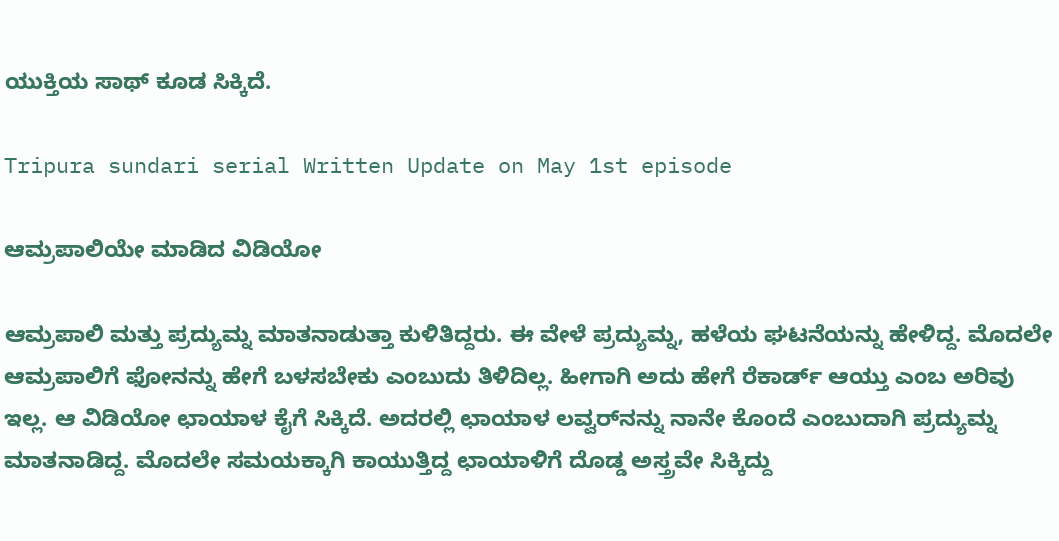ಯುಕ್ತಿಯ ಸಾಥ್ ಕೂಡ ಸಿಕ್ಕಿದೆ.

Tripura sundari serial Written Update on May 1st episode

ಆಮ್ರಪಾಲಿಯೇ ಮಾಡಿದ ವಿಡಿಯೋ

ಆಮ್ರಪಾಲಿ ಮತ್ತು ಪ್ರದ್ಯುಮ್ನ ಮಾತನಾಡುತ್ತಾ ಕುಳಿತಿದ್ದರು. ಈ ವೇಳೆ ಪ್ರದ್ಯುಮ್ನ, ಹಳೆಯ ಘಟನೆಯನ್ನು ಹೇಳಿದ್ದ. ಮೊದಲೇ ಆಮ್ರಪಾಲಿಗೆ ಫೋನನ್ನು ಹೇಗೆ ಬಳಸಬೇಕು ಎಂಬುದು ತಿಳಿದಿಲ್ಲ. ಹೀಗಾಗಿ ಅದು ಹೇಗೆ ರೆಕಾರ್ಡ್ ಆಯ್ತು ಎಂಬ ಅರಿವು ಇಲ್ಲ. ಆ ವಿಡಿಯೋ ಛಾಯಾಳ ಕೈಗೆ ಸಿಕ್ಕಿದೆ. ಅದರಲ್ಲಿ ಛಾಯಾಳ ಲವ್ವರ್‌ನನ್ನು ನಾನೇ ಕೊಂದೆ‌ ಎಂಬುದಾಗಿ ಪ್ರದ್ಯುಮ್ನ ಮಾತನಾಡಿದ್ದ. ಮೊದಲೇ ಸಮಯಕ್ಕಾಗಿ ಕಾಯುತ್ತಿದ್ದ ಛಾಯಾಳಿಗೆ ದೊಡ್ಡ ಅಸ್ತ್ರವೇ ಸಿಕ್ಕಿದ್ದು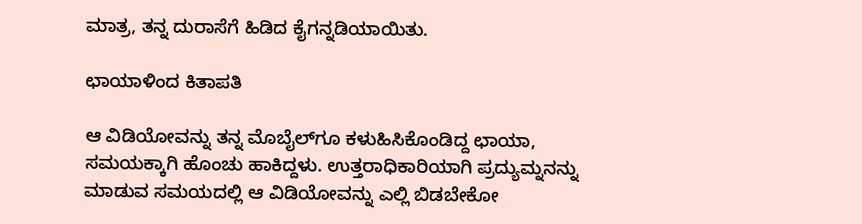ಮಾತ್ರ, ತನ್ನ ದುರಾಸೆಗೆ ಹಿಡಿದ ಕೈಗನ್ನಡಿಯಾಯಿತು.

ಛಾಯಾಳಿಂದ ಕಿತಾಪತಿ

ಆ ವಿಡಿಯೋವನ್ನು ತನ್ನ ಮೊಬೈಲ್‌ಗೂ ಕಳುಹಿಸಿಕೊಂಡಿದ್ದ ಛಾಯಾ, ಸಮಯಕ್ಕಾಗಿ ಹೊಂಚು ಹಾಕಿದ್ದಳು. ಉತ್ತರಾಧಿಕಾರಿಯಾಗಿ ಪ್ರದ್ಯುಮ್ನನನ್ನು ಮಾಡುವ ಸಮಯದಲ್ಲಿ ಆ ವಿಡಿಯೋವನ್ನು ಎಲ್ಲಿ ಬಿಡಬೇಕೋ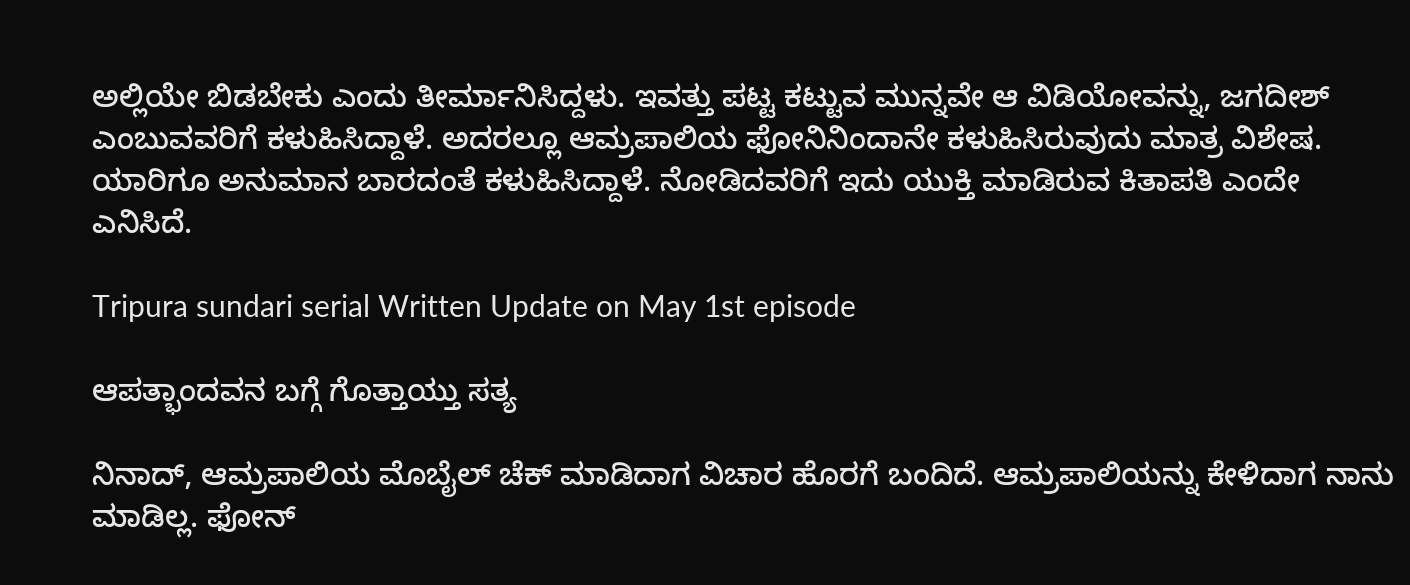ಅಲ್ಲಿಯೇ ಬಿಡಬೇಕು ಎಂದು ತೀರ್ಮಾನಿಸಿದ್ದಳು. ಇವತ್ತು ಪಟ್ಟ ಕಟ್ಟುವ ಮುನ್ನವೇ ಆ ವಿಡಿಯೋವನ್ನು, ಜಗದೀಶ್ ಎಂಬುವವರಿಗೆ ಕಳುಹಿಸಿದ್ದಾಳೆ. ಅದರಲ್ಲೂ ಆಮ್ರಪಾಲಿಯ ಫೋನಿ‌ನಿಂದಾನೇ ಕಳುಹಿಸಿರುವುದು ಮಾತ್ರ ವಿಶೇಷ. ಯಾರಿಗೂ ಅನುಮಾನ ಬಾರದಂತೆ ಕಳುಹಿಸಿದ್ದಾಳೆ. ನೋಡಿದವರಿಗೆ ಇದು ಯುಕ್ತಿ ಮಾಡಿರುವ ಕಿತಾಪತಿ ಎಂದೇ ಎನಿಸಿದೆ.

Tripura sundari serial Written Update on May 1st episode

ಆಪತ್ಭಾಂದವನ ಬಗ್ಗೆ ಗೊತ್ತಾಯ್ತು ಸತ್ಯ

ನಿನಾದ್, ಆಮ್ರಪಾಲಿಯ ಮೊಬೈಲ್ ಚೆಕ್ ಮಾಡಿದಾಗ ವಿಚಾರ ಹೊರಗೆ ಬಂದಿದೆ. ಆಮ್ರಪಾಲಿಯನ್ನು ಕೇಳಿದಾಗ ನಾನು ಮಾಡಿಲ್ಲ. ಫೋನ್‌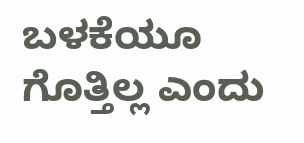ಬಳಕೆಯೂ ಗೊತ್ತಿಲ್ಲ ಎಂದು‌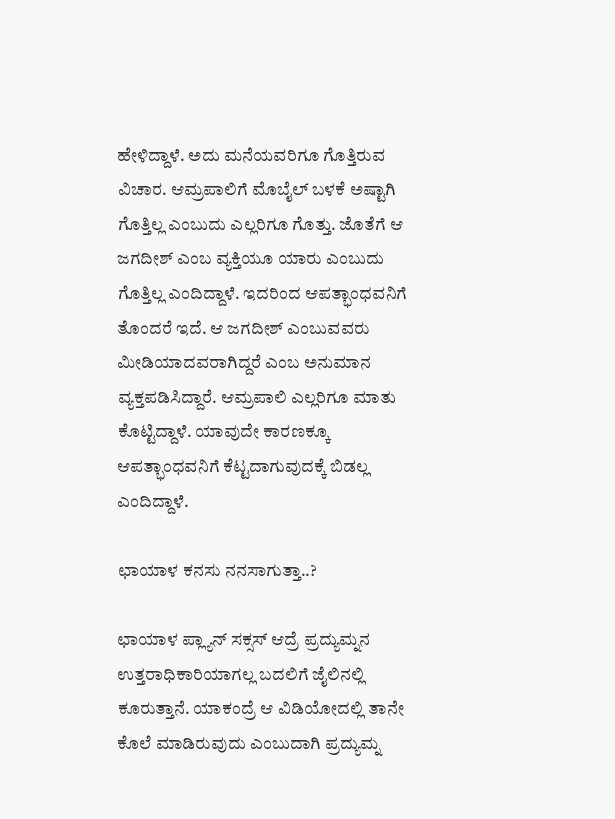ಹೇಳಿದ್ದಾಳೆ. ಅದು ಮನೆಯವರಿಗೂ ಗೊತ್ತಿರುವ ವಿಚಾರ. ಆಮ್ರಪಾಲಿಗೆ ಮೊಬೈಲ್ ಬಳಕೆ ಅಷ್ಟಾಗಿ ಗೊತ್ತಿಲ್ಲ ಎಂಬುದು ಎಲ್ಲರಿಗೂ ಗೊತ್ತು. ಜೊತೆಗೆ ಆ ಜಗದೀಶ್ ಎಂಬ ವ್ಯಕ್ತಿಯೂ ಯಾರು ಎಂಬುದು ಗೊತ್ತಿಲ್ಲ ಎಂದಿದ್ದಾಳೆ. ಇದರಿಂದ ಆಪತ್ಭಾಂಧವನಿಗೆ ತೊಂದರೆ ಇದೆ. ಆ ಜಗದೀಶ್ ಎಂಬುವವರು ಮೀಡಿಯಾದವರಾಗಿದ್ದರೆ ಎಂಬ ಅನುಮಾನ ವ್ಯಕ್ತಪಡಿಸಿದ್ದಾರೆ. ಆಮ್ರಪಾಲಿ ಎಲ್ಲರಿಗೂ ಮಾತು ಕೊಟ್ಟಿದ್ದಾಳೆ. ಯಾವುದೇ ಕಾರಣಕ್ಕೂ ಆಪತ್ಭಾಂಧವನಿಗೆ ಕೆಟ್ಟದಾಗುವುದಕ್ಕೆ ಬಿಡಲ್ಲ ಎಂದಿದ್ದಾಳೆ.

ಛಾಯಾಳ ಕನಸು ನನಸಾಗುತ್ತಾ..?

ಛಾಯಾಳ ಪ್ಲ್ಯಾನ್ ಸಕ್ಸಸ್ ಆದ್ರೆ ಪ್ರದ್ಯುಮ್ನನ ಉತ್ತರಾಧಿಕಾರಿಯಾಗಲ್ಲ ಬದಲಿಗೆ ಜೈಲಿನಲ್ಲಿ ಕೂರುತ್ತಾನೆ. ಯಾಕಂದ್ರೆ ಆ ವಿಡಿಯೋದಲ್ಲಿ ತಾನೇ ಕೊಲೆ ಮಾಡಿರುವುದು ಎಂಬುದಾಗಿ ಪ್ರದ್ಯುಮ್ನ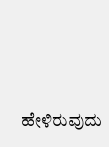ಹೇಳಿರುವುದು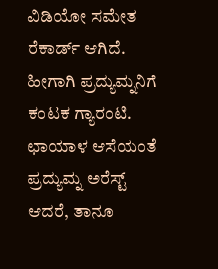ವಿಡಿಯೋ ಸಮೇತ ರೆಕಾರ್ಡ್ ಆಗಿದೆ. ಹೀಗಾಗಿ ಪ್ರದ್ಯುಮ್ನನಿಗೆ ಕಂಟಕ ಗ್ಯಾರಂಟಿ. ಛಾಯಾಳ ಆಸೆಯಂತೆ ಪ್ರದ್ಯುಮ್ನ ಅರೆಸ್ಟ್ ಆದರೆ, ತಾನೂ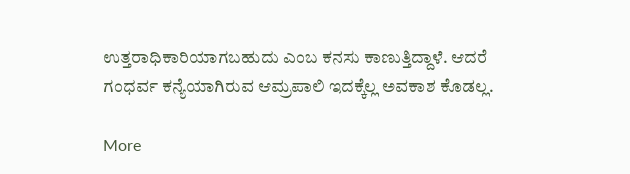ಉತ್ತರಾಧಿಕಾರಿಯಾಗಬಹುದು ಎಂಬ ಕನಸು ಕಾಣುತ್ತಿದ್ದಾಳೆ. ಆದರೆ ಗಂಧರ್ವ ಕನ್ಯೆಯಾಗಿರುವ ಆಮ್ರಪಾಲಿ ಇದಕ್ಕೆಲ್ಲ ಅವಕಾಶ ಕೊಡಲ್ಲ.

More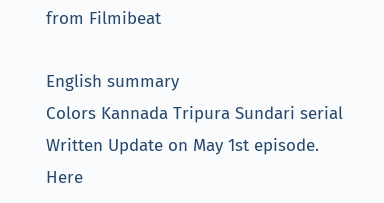from Filmibeat

English summary
Colors Kannada Tripura Sundari serial Written Update on May 1st episode. Here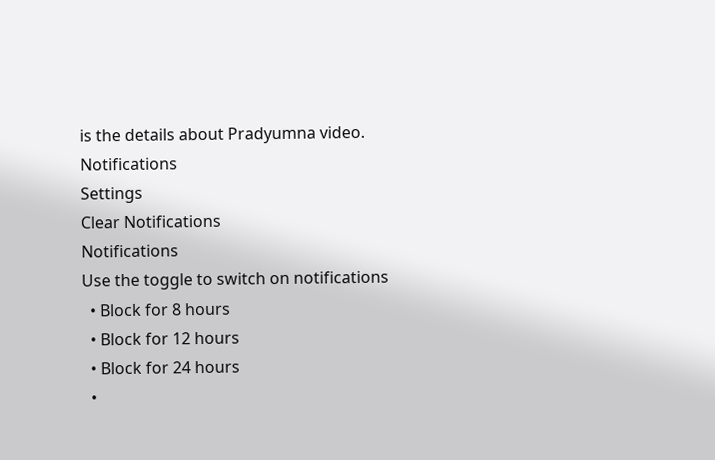is the details about Pradyumna video.
Notifications
Settings
Clear Notifications
Notifications
Use the toggle to switch on notifications
  • Block for 8 hours
  • Block for 12 hours
  • Block for 24 hours
  •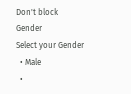Don't block
Gender
Select your Gender
  • Male
  •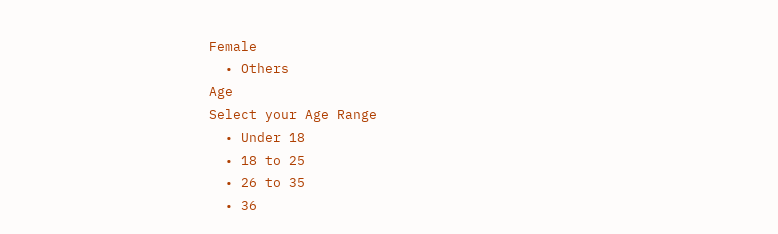Female
  • Others
Age
Select your Age Range
  • Under 18
  • 18 to 25
  • 26 to 35
  • 36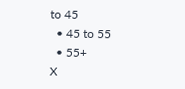to 45
  • 45 to 55
  • 55+
X